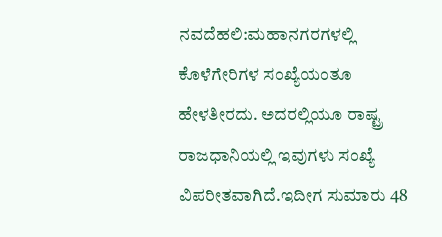ನವದೆಹಲಿ:ಮಹಾನಗರಗಳಲ್ಲಿ ಕೊಳೆಗೇರಿಗಳ ಸಂಖ್ಯೆಯಂತೂ ಹೇಳತೀರದು. ಅದರಲ್ಲಿಯೂ ರಾಷ್ಟ್ರ ರಾಜಧಾನಿಯಲ್ಲಿ ಇವುಗಳು ಸಂಖ್ಯೆ ವಿಪರೀತವಾಗಿದೆ.ಇದೀಗ ಸುಮಾರು 48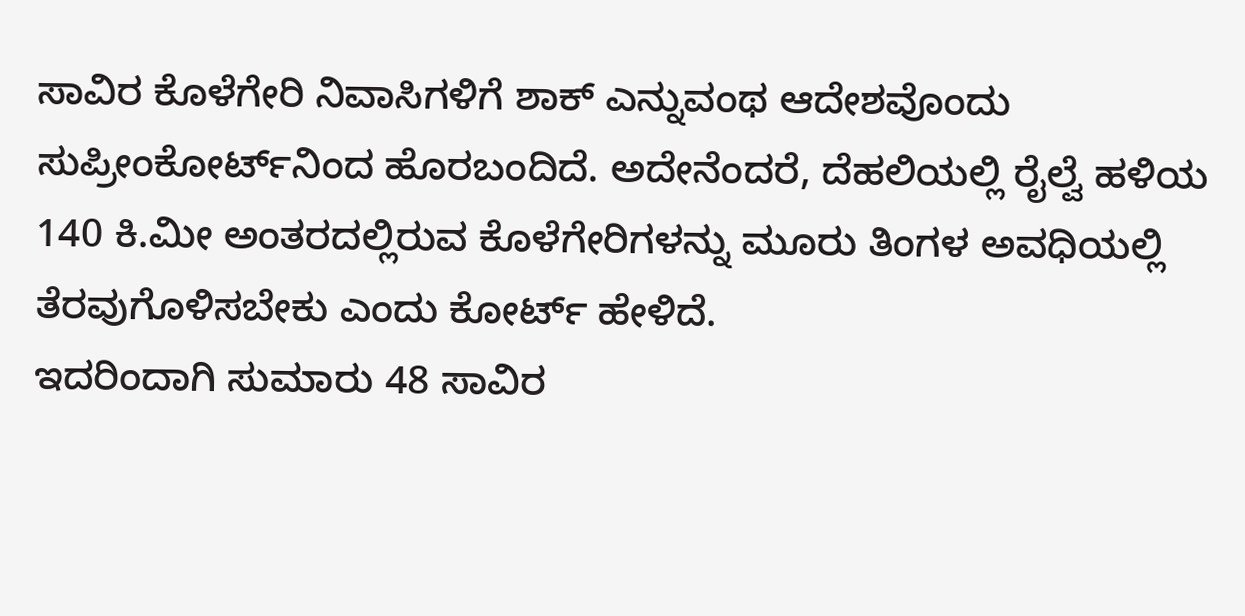ಸಾವಿರ ಕೊಳೆಗೇರಿ ನಿವಾಸಿಗಳಿಗೆ ಶಾಕ್‌ ಎನ್ನುವಂಥ ಆದೇಶವೊಂದು ಸುಪ್ರೀಂಕೋರ್ಟ್‌ನಿಂದ ಹೊರಬಂದಿದೆ. ಅದೇನೆಂದರೆ, ದೆಹಲಿಯಲ್ಲಿ ರೈಲ್ವೆ ಹಳಿಯ 140 ಕಿ.ಮೀ ಅಂತರದಲ್ಲಿರುವ ಕೊಳೆಗೇರಿಗಳನ್ನು ಮೂರು ತಿಂಗಳ ಅವಧಿಯಲ್ಲಿ ತೆರವುಗೊಳಿಸಬೇಕು ಎಂದು ಕೋರ್ಟ್‌ ಹೇಳಿದೆ.
ಇದರಿಂದಾಗಿ ಸುಮಾರು 48 ಸಾವಿರ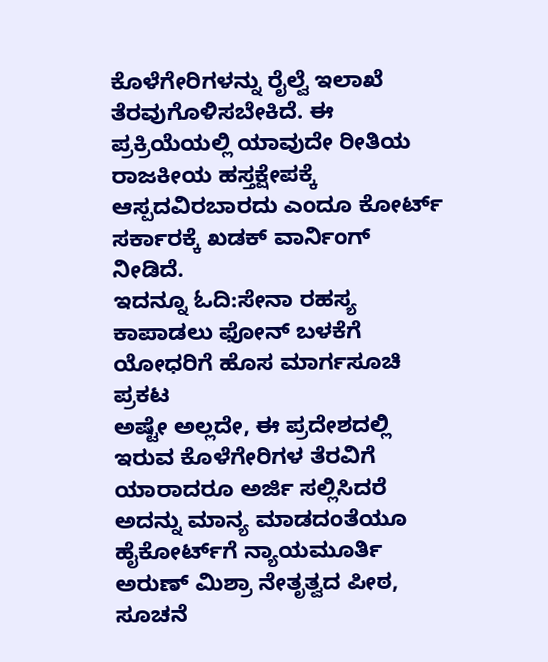ಕೊಳೆಗೇರಿಗಳನ್ನು ರೈಲ್ವೆ ಇಲಾಖೆ ತೆರವುಗೊಳಿಸಬೇಕಿದೆ. ಈ ಪ್ರಕ್ರಿಯೆಯಲ್ಲಿ ಯಾವುದೇ ರೀತಿಯ ರಾಜಕೀಯ ಹಸ್ತಕ್ಷೇಪಕ್ಕೆ ಆಸ್ಪದವಿರಬಾರದು ಎಂದೂ ಕೋರ್ಟ್‌ ಸರ್ಕಾರಕ್ಕೆ ಖಡಕ್‌ ವಾರ್ನಿಂಗ್‌ ನೀಡಿದೆ.
ಇದನ್ನೂ ಓದಿ:ಸೇನಾ ರಹಸ್ಯ ಕಾಪಾಡಲು ಫೋನ್‌ ಬಳಕೆಗೆ ಯೋಧರಿಗೆ ಹೊಸ ಮಾರ್ಗಸೂಚಿ ಪ್ರಕಟ
ಅಷ್ಟೇ ಅಲ್ಲದೇ, ಈ ಪ್ರದೇಶದಲ್ಲಿ ಇರುವ ಕೊಳೆಗೇರಿಗಳ ತೆರವಿಗೆ ಯಾರಾದರೂ ಅರ್ಜಿ ಸಲ್ಲಿಸಿದರೆ ಅದನ್ನು ಮಾನ್ಯ ಮಾಡದಂತೆಯೂ ಹೈಕೋರ್ಟ್‌ಗೆ ನ್ಯಾಯಮೂರ್ತಿ ಅರುಣ್ ಮಿಶ್ರಾ ನೇತೃತ್ವದ ಪೀಠ, ಸೂಚನೆ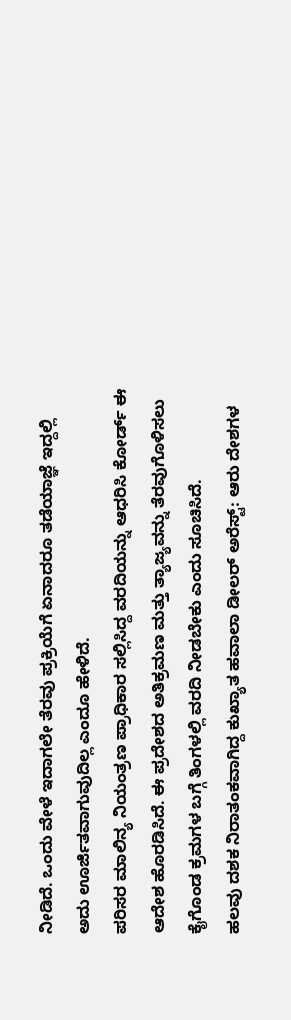ನೀಡಿದೆ. ಒಂದು ವೇಳೆ ಇದಾಗಲೇ ತೆರವು ಪ್ರಕ್ರಿಯೆಗೆ ಏನಾದರೂ ತಡೆಯಾಜ್ಞೆ ಇದ್ದಲ್ಲಿ ಅದು ಊರ್ಜಿತವಾಗುವುದಿಲ್ಲ ಎಂದೂ ಹೇಳಿದೆ.
ಪರಿಸರ ಮಾಲಿನ್ಯ ನಿಯಂತ್ರಣ ಪ್ರಾಧಿಕಾರ ಸಲ್ಲಿಸಿದ್ದ ವರದಿಯನ್ನು ಆಧರಿಸಿ ಕೋರ್ಡ್‌ ಈ ಆದೇಶ ಹೊರಡಿಸಿದೆ. ಈ ಪ್ರದೇಶದ ಅತಿಕ್ರಮಣ ಮತ್ತು ತ್ಯಾಜ್ಯವನ್ನು ತೆರವುಗೊಳಿಸಲು ಕೈಗೊಂಡ ಕ್ರಮಗಳ ಬಗ್ಗೆ ತಿಂಗಳಲ್ಲಿ ವರದಿ ನೀಡಬೇಕು ಎಂದು ಸೂಚಿಸಿದೆ.
ಹಲವು ದಶಕ ನಿರಾತಂಕವಾಗಿದ್ದ ಕುಖ್ಯಾತ ಹವಾಲಾ ಡೀಲರ್ ಅರೆಸ್ಟ್‌: ಆರು ದೇಶಗಳ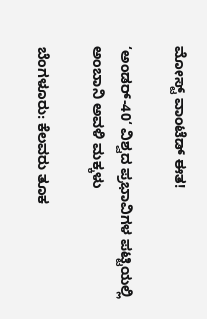ಮೋಸ್ಟ್‌ ವಾಂಟೆಡ್‌ ಈತ!

‘ಅಂಡರ್‌-40‘ ವಿಶ್ವದ ಪ್ರಭಾವಿಗಳ ಪಟ್ಟಿಯಲ್ಲಿ ಅಂಬಾನಿ ಅವಳಿ ಮಕ್ಕಳು

ಬೆಂಗಳೂರು: ಕೆಲವರು ತೂಕ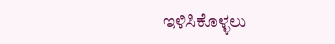ಇಳಿಸಿಕೊಳ್ಳಲು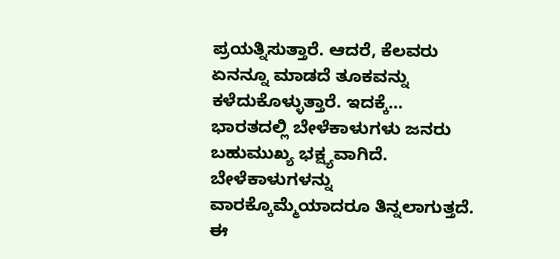ಪ್ರಯತ್ನಿಸುತ್ತಾರೆ. ಆದರೆ, ಕೆಲವರು ಏನನ್ನೂ ಮಾಡದೆ ತೂಕವನ್ನು ಕಳೆದುಕೊಳ್ಳುತ್ತಾರೆ. ಇದಕ್ಕೆ…
ಭಾರತದಲ್ಲಿ ಬೇಳೆಕಾಳುಗಳು ಜನರು ಬಹುಮುಖ್ಯ ಭಕ್ಷ್ಯವಾಗಿದೆ. ಬೇಳೆಕಾಳುಗಳನ್ನು ವಾರಕ್ಕೊಮ್ಮೆಯಾದರೂ ತಿನ್ನಲಾಗುತ್ತದೆ. ಈ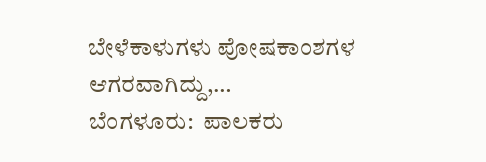ಬೇಳೆಕಾಳುಗಳು ಪೋಷಕಾಂಶಗಳ ಆಗರವಾಗಿದ್ದು,…
ಬೆಂಗಳೂರು:  ಪಾಲಕರು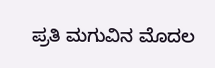ಪ್ರತಿ ಮಗುವಿನ ಮೊದಲ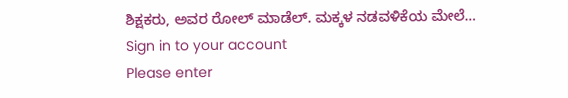ಶಿಕ್ಷಕರು, ಅವರ ರೋಲ್ ಮಾಡೆಲ್. ಮಕ್ಕಳ ನಡವಳಿಕೆಯ ಮೇಲೆ…
Sign in to your account
Please enter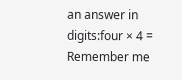an answer in digits:four × 4 =
Remember me